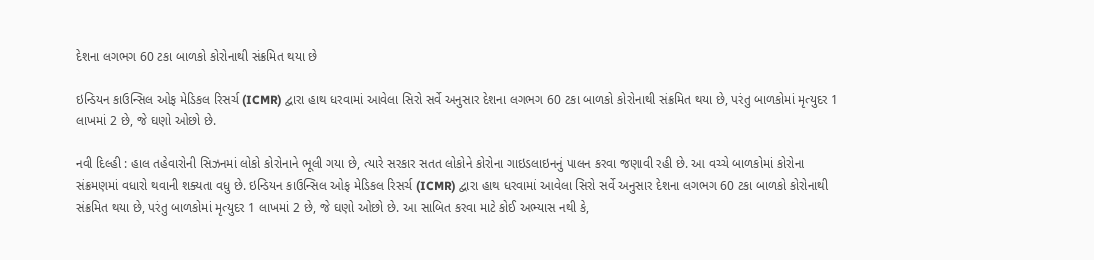દેશના લગભગ 60 ટકા બાળકો કોરોનાથી સંક્રમિત થયા છે

ઇન્ડિયન કાઉન્સિલ ઓફ મેડિકલ રિસર્ચ (ICMR) દ્વારા હાથ ધરવામાં આવેલા સિરો સર્વે અનુસાર દેશના લગભગ 60 ટકા બાળકો કોરોનાથી સંક્રમિત થયા છે, પરંતુ બાળકોમાં મૃત્યુદર 1 લાખમાં 2 છે, જે ઘણો ઓછો છે.

નવી દિલ્હી : હાલ તહેવારોની સિઝનમાં લોકો કોરોનાને ભૂલી ગયા છે, ત્યારે સરકાર સતત લોકોને કોરોના ગાઇડલાઇનનું પાલન કરવા જણાવી રહી છે. આ વચ્ચે બાળકોમાં કોરોના સંક્રમણમાં વધારો થવાની શક્યતા વધુ છે. ઇન્ડિયન કાઉન્સિલ ઓફ મેડિકલ રિસર્ચ (ICMR) દ્વારા હાથ ધરવામાં આવેલા સિરો સર્વે અનુસાર દેશના લગભગ 60 ટકા બાળકો કોરોનાથી સંક્રમિત થયા છે, પરંતુ બાળકોમાં મૃત્યુદર 1 લાખમાં 2 છે, જે ઘણો ઓછો છે. આ સાબિત કરવા માટે કોઈ અભ્યાસ નથી કે,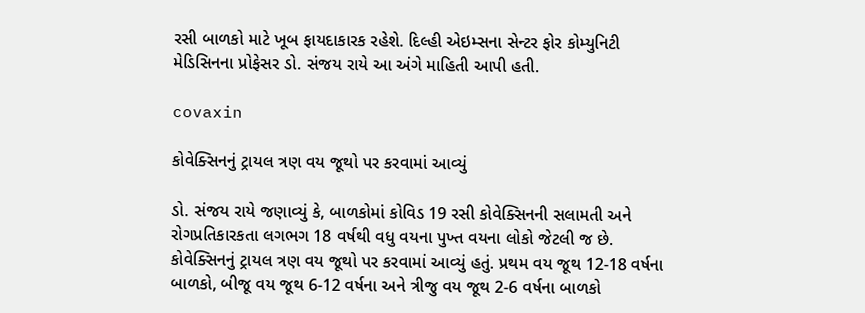રસી બાળકો માટે ખૂબ ફાયદાકારક રહેશે. દિલ્હી એઇમ્સના સેન્ટર ફોર કોમ્યુનિટી મેડિસિનના પ્રોફેસર ડો. સંજય રાયે આ અંગે માહિતી આપી હતી.

covaxin

કોવેક્સિનનું ટ્રાયલ ત્રણ વય જૂથો પર કરવામાં આવ્યું

ડો. સંજય રાયે જણાવ્યું કે, બાળકોમાં કોવિડ 19 રસી કોવેક્સિનની સલામતી અને રોગપ્રતિકારકતા લગભગ 18 વર્ષથી વધુ વયના પુખ્ત વયના લોકો જેટલી જ છે. કોવેક્સિનનું ટ્રાયલ ત્રણ વય જૂથો પર કરવામાં આવ્યું હતું. પ્રથમ વય જૂથ 12-18 વર્ષના બાળકો, બીજૂ વય જૂથ 6-12 વર્ષના અને ત્રીજુ વય જૂથ 2-6 વર્ષના બાળકો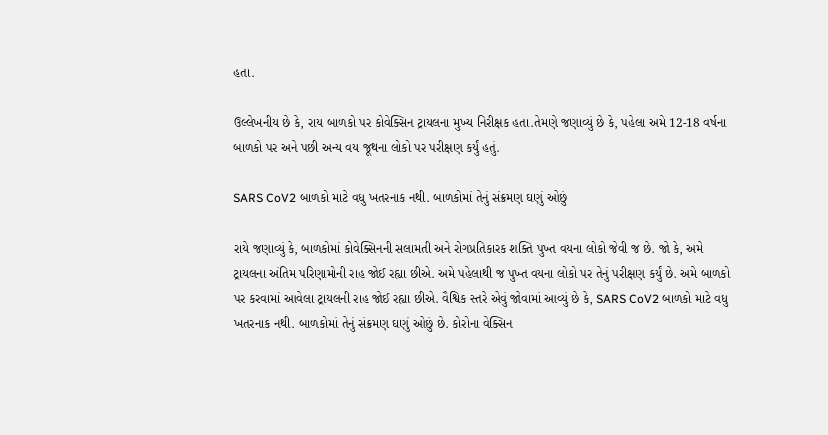હતા.

ઉલ્લેખનીય છે કે, રાય બાળકો પર કોવેક્સિન ટ્રાયલના મુખ્ય નિરીક્ષક હતા.તેમણે જણાવ્યું છે કે, પહેલા અમે 12-18 વર્ષના બાળકો પર અને પછી અન્ય વય જૂથના લોકો પર પરીક્ષણ કર્યું હતું.

SARS CoV2 બાળકો માટે વધુ ખતરનાક નથી. બાળકોમાં તેનું સંક્રમણ ઘણું ઓછું

રાયે જણાવ્યું કે, બાળકોમાં કોવેક્સિનની સલામતી અને રોગપ્રતિકારક શક્તિ પુખ્ત વયના લોકો જેવી જ છે. જો કે, અમે ટ્રાયલના અંતિમ પરિણામોની રાહ જોઈ રહ્યા છીએ. અમે પહેલાથી જ પુખ્ત વયના લોકો પર તેનું પરીક્ષણ કર્યું છે. અમે બાળકો પર કરવામાં આવેલા ટ્રાયલની રાહ જોઈ રહ્યા છીએ. વૈશ્વિક સ્તરે એવું જોવામાં આવ્યું છે કે, SARS CoV2 બાળકો માટે વધુ ખતરનાક નથી. બાળકોમાં તેનું સંક્રમણ ઘણું ઓછું છે. કોરોના વેક્સિન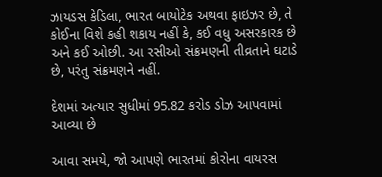ઝાયડસ કેડિલા, ભારત બાયોટેક અથવા ફાઇઝર છે, તે કોઈના વિશે કહી શકાય નહીં કે, કઈ વધુ અસરકારક છે અને કઈ ઓછી. આ રસીઓ સંક્રમણની તીવ્રતાને ઘટાડે છે, પરંતુ સંક્રમણને નહીં.

દેશમાં અત્યાર સુધીમાં 95.82 કરોડ ડોઝ આપવામાં આવ્યા છે

આવા સમયે, જો આપણે ભારતમાં કોરોના વાયરસ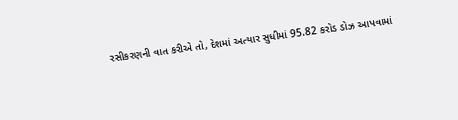રસીકરણની વાત કરીએ તો, દેશમાં અત્યાર સુધીમાં 95.82 કરોડ ડોઝ આપવામાં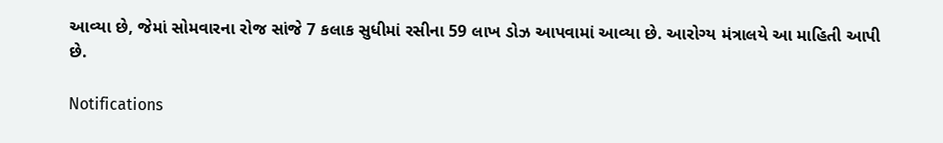આવ્યા છે, જેમાં સોમવારના રોજ સાંજે 7 કલાક સુધીમાં રસીના 59 લાખ ડોઝ આપવામાં આવ્યા છે. આરોગ્ય મંત્રાલયે આ માહિતી આપી છે.

Notifications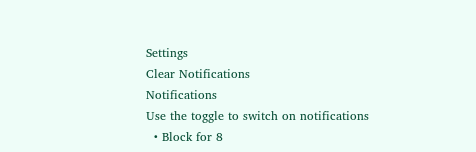Settings
Clear Notifications
Notifications
Use the toggle to switch on notifications
  • Block for 8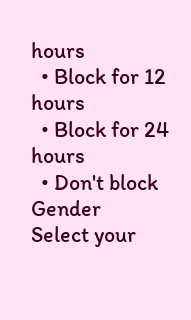hours
  • Block for 12 hours
  • Block for 24 hours
  • Don't block
Gender
Select your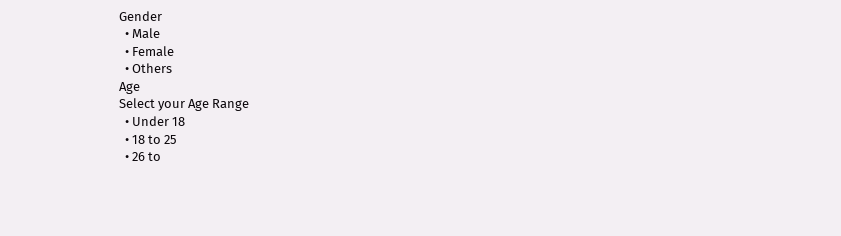Gender
  • Male
  • Female
  • Others
Age
Select your Age Range
  • Under 18
  • 18 to 25
  • 26 to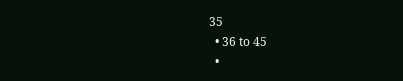35
  • 36 to 45
  •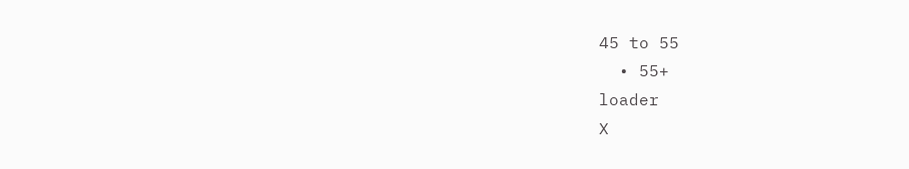45 to 55
  • 55+
loader
X